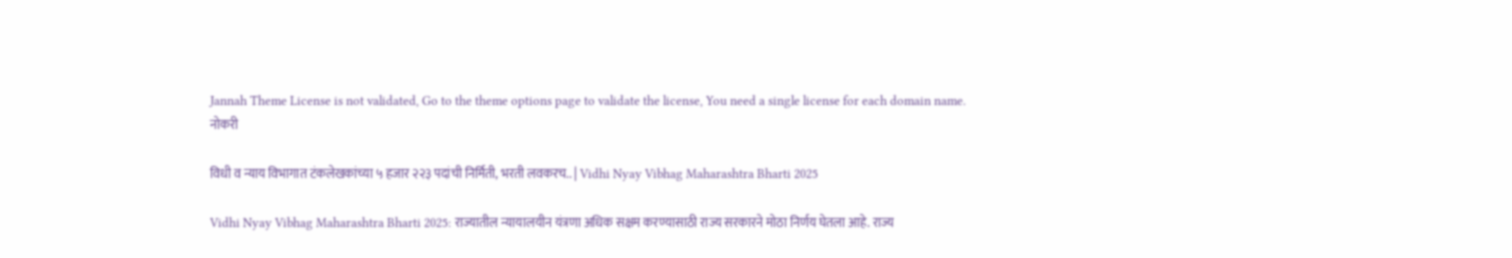Jannah Theme License is not validated, Go to the theme options page to validate the license, You need a single license for each domain name.
नोकरी

विधी व न्याय विभागात टंकलेखकांच्या ५ हजार २२३ पदांची निर्मिती, भरती लवकरच.. | Vidhi Nyay Vibhag Maharashtra Bharti 2025

Vidhi Nyay Vibhag Maharashtra Bharti 2025: राज्यातील न्यायालयीन यंत्रणा अधिक सक्षम करण्यासाठी राज्य सरकारने मोठा निर्णय घेतला आहे. राज्य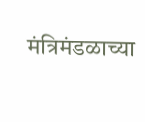मंत्रिमंडळाच्या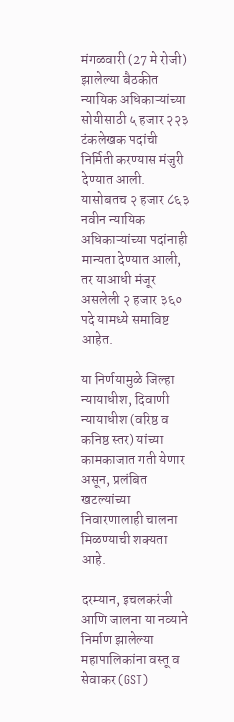मंगळवारी (27 मे रोजी) झालेल्या बैठकीत न्यायिक अधिकाऱ्यांच्या सोयीसाठी ५ हजार २२३ टंकलेखक पदांची निर्मिती करण्यास मंजुरी देण्यात आली. यासोबतच २ हजार ८६३ नवीन न्यायिक अधिकाऱ्यांच्या पदांनाही मान्यता देण्यात आली, तर याआधी मंजूर असलेली २ हजार ३६० पदे यामध्ये समाविष्ट आहेत.

या निर्णयामुळे जिल्हा न्यायाधीश, दिवाणी न्यायाधीश (वरिष्ठ व कनिष्ठ स्तर) यांच्या कामकाजात गती येणार असून, प्रलंबित खटल्यांच्या निवारणालाही चालना मिळण्याची शक्यता आहे.

दरम्यान, इचलकरंजी आणि जालना या नव्याने निर्माण झालेल्या महापालिकांना वस्तू व सेवाकर (GST)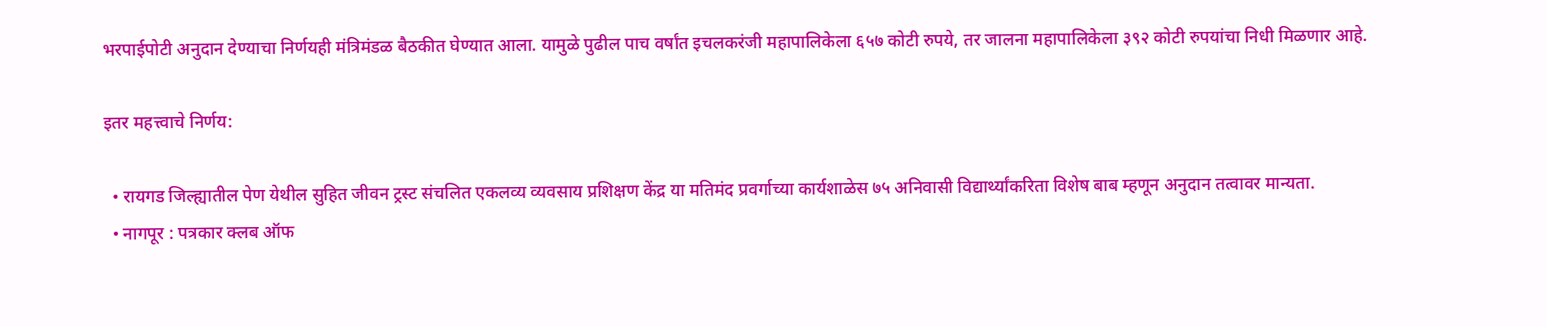भरपाईपोटी अनुदान देण्याचा निर्णयही मंत्रिमंडळ बैठकीत घेण्यात आला. यामुळे पुढील पाच वर्षांत इचलकरंजी महापालिकेला ६५७ कोटी रुपये, तर जालना महापालिकेला ३९२ कोटी रुपयांचा निधी मिळणार आहे.

इतर महत्त्वाचे निर्णय:

  • रायगड जिल्ह्यातील पेण येथील सुहित जीवन ट्रस्ट संचलित एकलव्य व्यवसाय प्रशिक्षण केंद्र या मतिमंद प्रवर्गाच्या कार्यशाळेस ७५ अनिवासी विद्यार्थ्यांकरिता विशेष बाब म्हणून अनुदान तत्वावर मान्यता.
  • नागपूर : पत्रकार क्लब ऑफ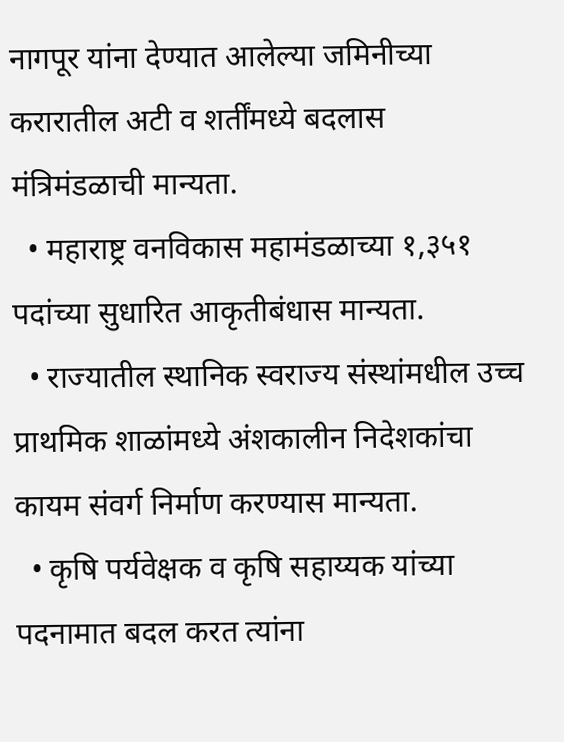नागपूर यांना देण्यात आलेल्या जमिनीच्या करारातील अटी व शर्तींमध्ये बदलास मंत्रिमंडळाची मान्यता.
  • महाराष्ट्र वनविकास महामंडळाच्या १,३५१ पदांच्या सुधारित आकृतीबंधास मान्यता.
  • राज्यातील स्थानिक स्वराज्य संस्थांमधील उच्च प्राथमिक शाळांमध्ये अंशकालीन निदेशकांचा कायम संवर्ग निर्माण करण्यास मान्यता.
  • कृषि पर्यवेक्षक व कृषि सहाय्यक यांच्या पदनामात बदल करत त्यांना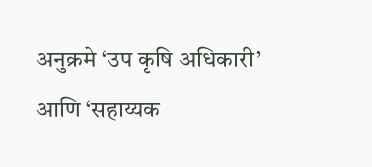अनुक्रमे ‘उप कृषि अधिकारी’ आणि ‘सहाय्यक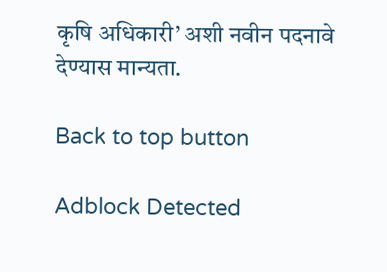कृषि अधिकारी’ अशी नवीन पदनावे देण्यास मान्यता.

Back to top button

Adblock Detected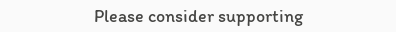Please consider supporting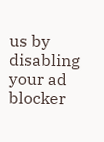us by disabling your ad blocker